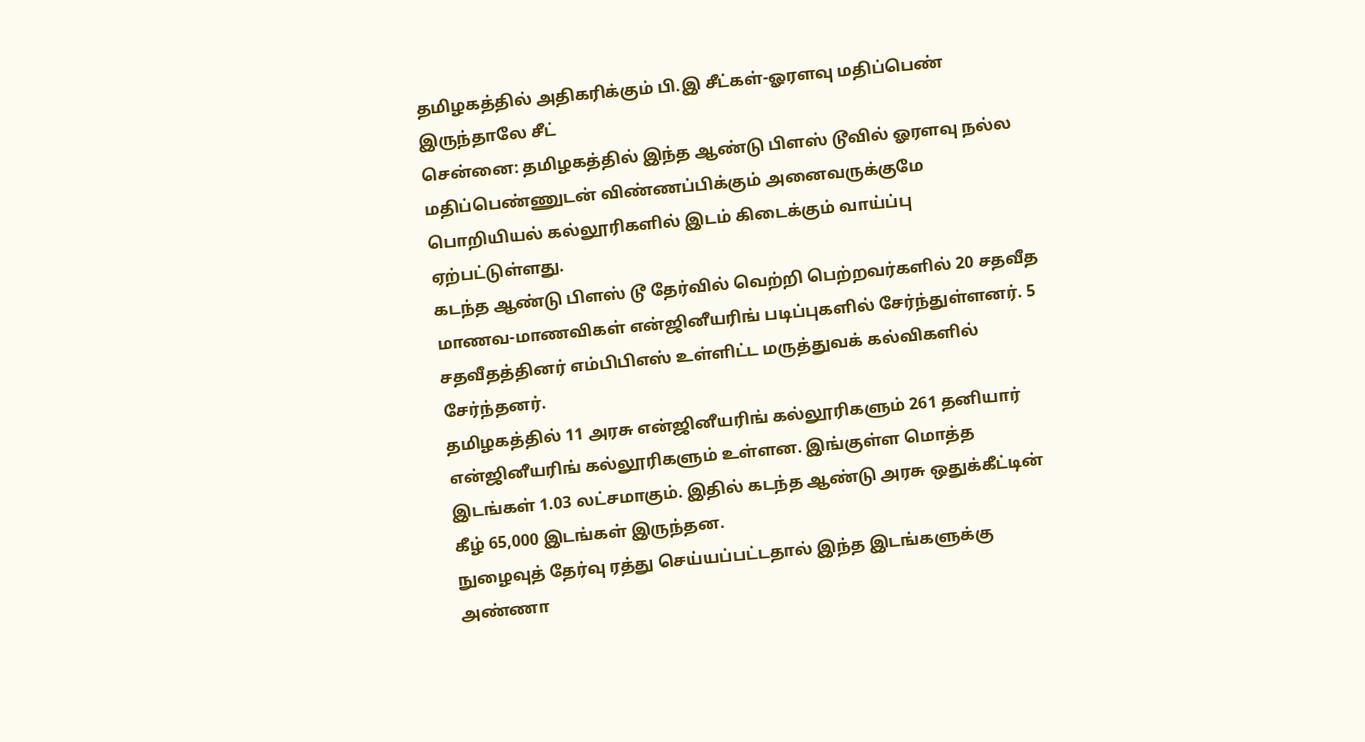தமிழகத்தில் அதிகரிக்கும் பி.இ சீட்கள்-ஓரளவு மதிப்பெண் இருந்தாலே சீட்
சென்னை: தமிழகத்தில் இந்த ஆண்டு பிளஸ் டூவில் ஓரளவு நல்ல மதிப்பெண்ணுடன் விண்ணப்பிக்கும் அனைவருக்குமே பொறியியல் கல்லூரிகளில் இடம் கிடைக்கும் வாய்ப்பு ஏற்பட்டுள்ளது.
கடந்த ஆண்டு பிளஸ் டூ தேர்வில் வெற்றி பெற்றவர்களில் 20 சதவீத மாணவ-மாணவிகள் என்ஜினீயரிங் படிப்புகளில் சேர்ந்துள்ளனர். 5 சதவீதத்தினர் எம்பிபிஎஸ் உள்ளிட்ட மருத்துவக் கல்விகளில் சேர்ந்தனர்.
தமிழகத்தில் 11 அரசு என்ஜினீயரிங் கல்லூரிகளும் 261 தனியார் என்ஜினீயரிங் கல்லூரிகளும் உள்ளன. இங்குள்ள மொத்த இடங்கள் 1.03 லட்சமாகும். இதில் கடந்த ஆண்டு அரசு ஒதுக்கீட்டின் கீழ் 65,000 இடங்கள் இருந்தன.
நுழைவுத் தேர்வு ரத்து செய்யப்பட்டதால் இந்த இடங்களுக்கு அண்ணா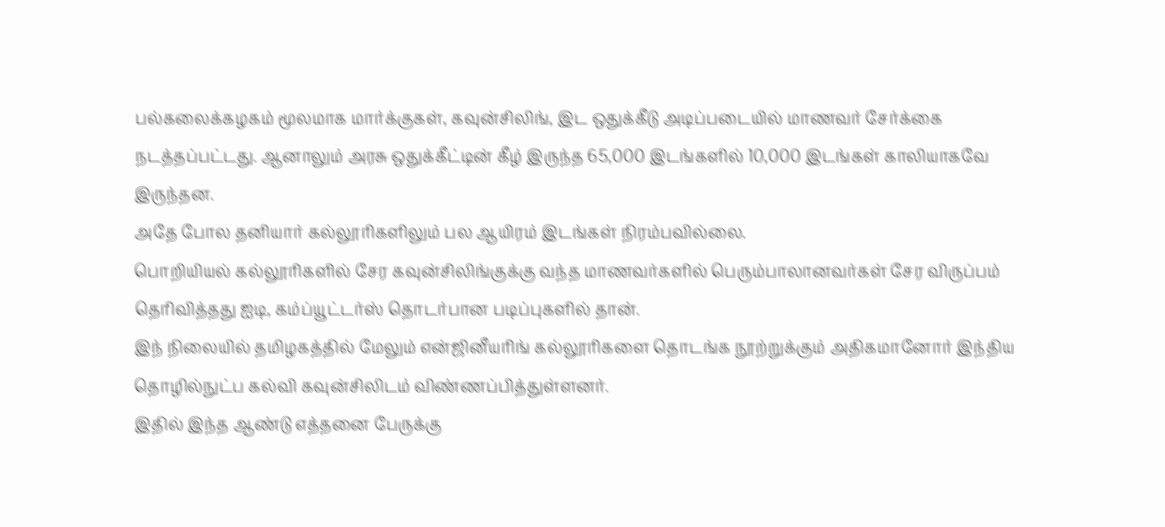பல்கலைக்கழகம் மூலமாக மார்க்குகள், கவுன்சிலிங், இட ஒதுக்கீடு அடிப்படையில் மாணவர் சேர்க்கை நடத்தப்பட்டது. ஆனாலும் அரசு ஒதுக்கீட்டின் கீழ் இருந்த 65,000 இடங்களில் 10,000 இடங்கள் காலியாகவே இருந்தன.
அதே போல தனியார் கல்லூரிகளிலும் பல ஆயிரம் இடங்கள் நிரம்பவில்லை.
பொறியியல் கல்லூரிகளில் சேர கவுன்சிலிங்குக்கு வந்த மாணவர்களில் பெரும்பாலானவர்கள் சேர விருப்பம் தெரிவித்தது ஐடி, கம்ப்யூட்டர்ஸ் தொடர்பான படிப்புகளில் தான்.
இந் நிலையில் தமிழகத்தில் மேலும் என்ஜினீயரிங் கல்லூரிகளை தொடங்க நூற்றுக்கும் அதிகமானோர் இந்திய தொழில்நுட்ப கல்வி கவுன்சிலிடம் விண்ணப்பித்துள்ளனர்.
இதில் இந்த ஆண்டு எத்தனை பேருக்கு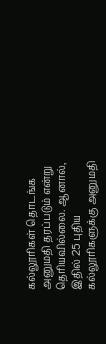கல்லூரிகள் தொடங்க அனுமதி தரப்படும் என்று தெரியவில்லை. ஆனால், இதில் 25 புதிய கல்லூரிகளுக்கு அனுமதி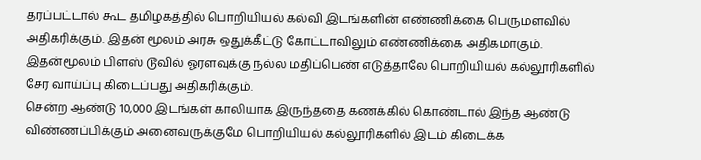தரப்பட்டால் கூட தமிழகத்தில் பொறியியல் கல்வி இடங்களின் எண்ணிக்கை பெருமளவில் அதிகரிக்கும். இதன் மூலம் அரசு ஒதுக்கீட்டு கோட்டாவிலும் எண்ணிக்கை அதிகமாகும்.
இதன்மூலம் பிளஸ் டூவில் ஓரளவுக்கு நல்ல மதிப்பெண் எடுத்தாலே பொறியியல் கல்லூரிகளில் சேர வாய்ப்பு கிடைப்பது அதிகரிக்கும்.
சென்ற ஆண்டு 10,000 இடங்கள் காலியாக இருந்ததை கணக்கில் கொண்டால் இந்த ஆண்டு விண்ணப்பிக்கும் அனைவருக்குமே பொறியியல் கல்லூரிகளில் இடம் கிடைக்க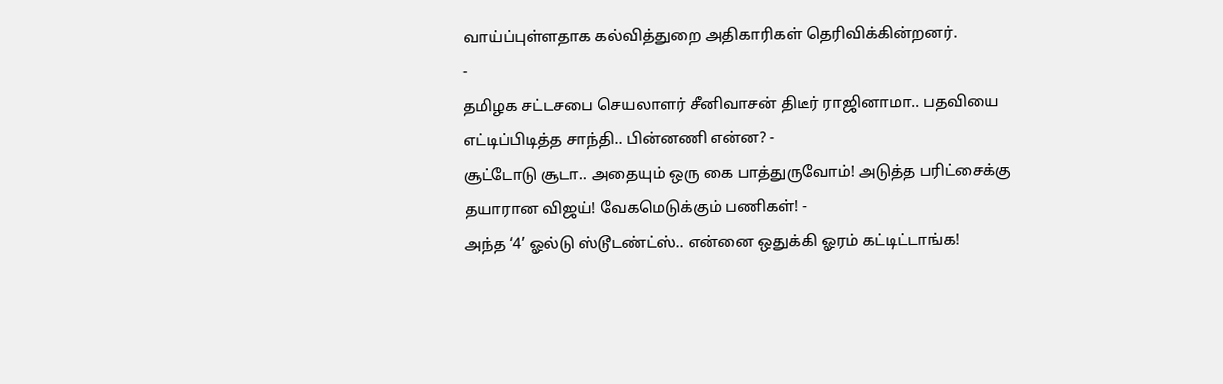வாய்ப்புள்ளதாக கல்வித்துறை அதிகாரிகள் தெரிவிக்கின்றனர்.
-
தமிழக சட்டசபை செயலாளர் சீனிவாசன் திடீர் ராஜினாமா.. பதவியை எட்டிப்பிடித்த சாந்தி.. பின்னணி என்ன? -
சூட்டோடு சூடா.. அதையும் ஒரு கை பாத்துருவோம்! அடுத்த பரிட்சைக்கு தயாரான விஜய்! வேகமெடுக்கும் பணிகள்! -
அந்த ‘4’ ஓல்டு ஸ்டூடண்ட்ஸ்.. என்னை ஒதுக்கி ஓரம் கட்டிட்டாங்க!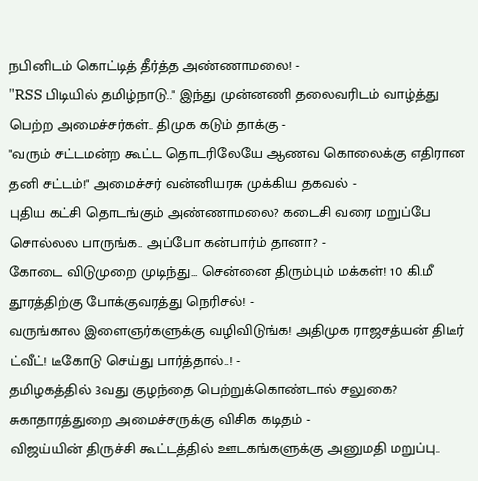நபினிடம் கொட்டித் தீர்த்த அண்ணாமலை! -
"RSS பிடியில் தமிழ்நாடு.." இந்து முன்னணி தலைவரிடம் வாழ்த்து பெற்ற அமைச்சர்கள்.. திமுக கடும் தாக்கு -
"வரும் சட்டமன்ற கூட்ட தொடரிலேயே ஆணவ கொலைக்கு எதிரான தனி சட்டம்!" அமைச்சர் வன்னியரசு முக்கிய தகவல் -
புதிய கட்சி தொடங்கும் அண்ணாமலை? கடைசி வரை மறுப்பே சொல்லல பாருங்க.. அப்போ கன்பார்ம் தானா? -
கோடை விடுமுறை முடிந்து... சென்னை திரும்பும் மக்கள்! 10 கி.மீ தூரத்திற்கு போக்குவரத்து நெரிசல்! -
வருங்கால இளைஞர்களுக்கு வழிவிடுங்க! அதிமுக ராஜசத்யன் திடீர் ட்வீட்! டீகோடு செய்து பார்த்தால்..! -
தமிழகத்தில் 3வது குழந்தை பெற்றுக்கொண்டால் சலுகை? சுகாதாரத்துறை அமைச்சருக்கு விசிக கடிதம் -
விஜய்யின் திருச்சி கூட்டத்தில் ஊடகங்களுக்கு அனுமதி மறுப்பு..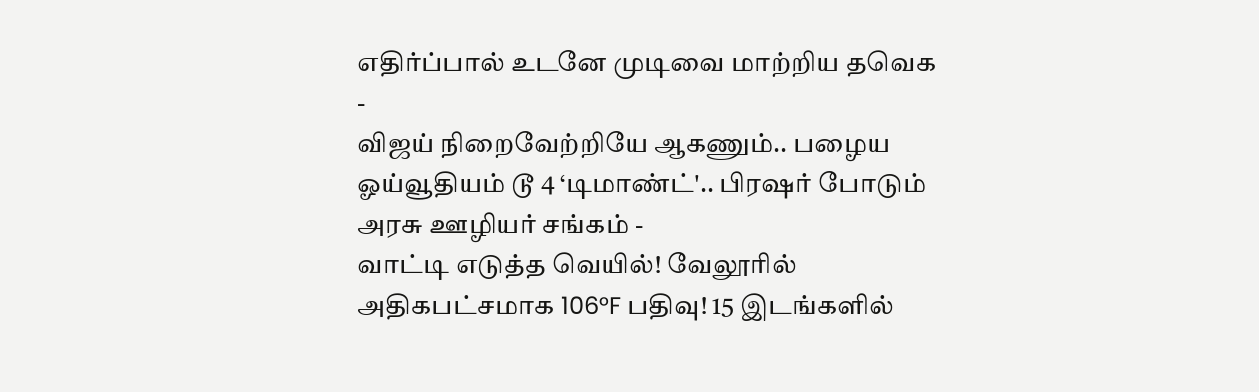எதிர்ப்பால் உடனே முடிவை மாற்றிய தவெக -
விஜய் நிறைவேற்றியே ஆகணும்.. பழைய ஓய்வூதியம் டூ 4 ‘டிமாண்ட்'.. பிரஷர் போடும் அரசு ஊழியர் சங்கம் -
வாட்டி எடுத்த வெயில்! வேலூரில் அதிகபட்சமாக 106°F பதிவு! 15 இடங்களில்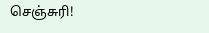செஞ்சுரி!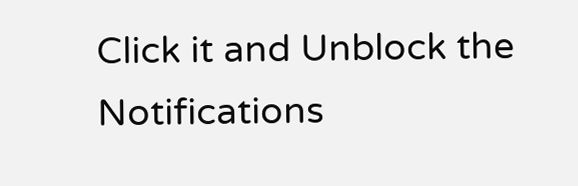Click it and Unblock the Notifications